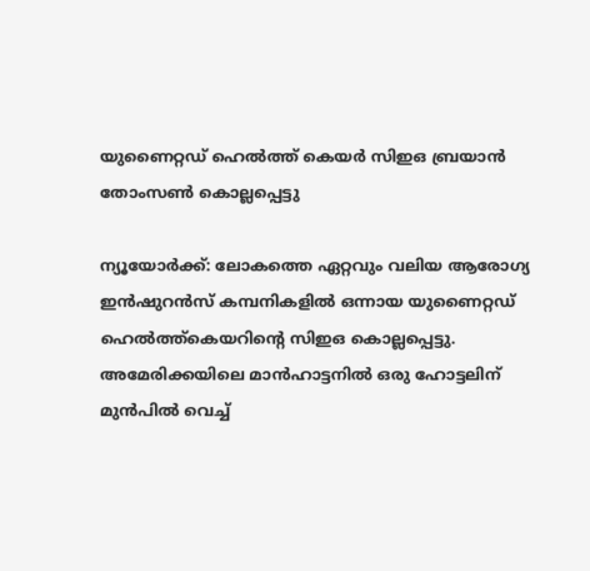യുണൈറ്റഡ് ഹെൽത്ത് കെയർ സിഇഒ ബ്രയാന്‍ തോംസണ്‍ കൊല്ലപ്പെട്ടു

ന്യൂയോര്‍ക്ക്: ലോകത്തെ ഏറ്റവും വലിയ ആരോഗ്യ ഇന്‍ഷുറന്‍സ് കമ്പനികളില്‍ ഒന്നായ യുണൈറ്റഡ് ഹെല്‍ത്ത്കെയറിന്റെ സിഇഒ കൊല്ലപ്പെട്ടു. അമേരിക്കയിലെ മാന്‍ഹാട്ടനില്‍ ഒരു ഹോട്ടലിന് മുന്‍പില്‍ വെച്ച്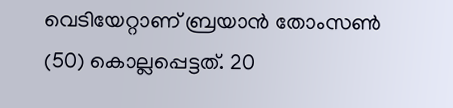വെടിയേറ്റാണ് ബ്രയാന്‍ തോംസണ്‍ (50) കൊല്ലപ്പെട്ടത്. 20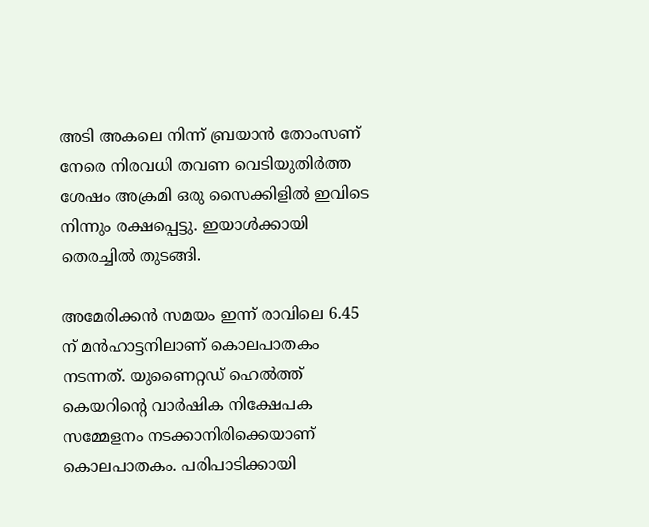അടി അകലെ നിന്ന് ബ്രയാന്‍ തോംസണ് നേരെ നിരവധി തവണ വെടിയുതിര്‍ത്ത ശേഷം അക്രമി ഒരു സൈക്കിളില്‍ ഇവിടെ നിന്നും രക്ഷപ്പെട്ടു. ഇയാള്‍ക്കായി തെരച്ചില്‍ തുടങ്ങി.

അമേരിക്കന്‍ സമയം ഇന്ന് രാവിലെ 6.45 ന് മന്‍ഹാട്ടനിലാണ് കൊലപാതകം നടന്നത്. യുണൈറ്റഡ് ഹെല്‍ത്ത് കെയറിന്റെ വാര്‍ഷിക നിക്ഷേപക സമ്മേളനം നടക്കാനിരിക്കെയാണ് കൊലപാതകം. പരിപാടിക്കായി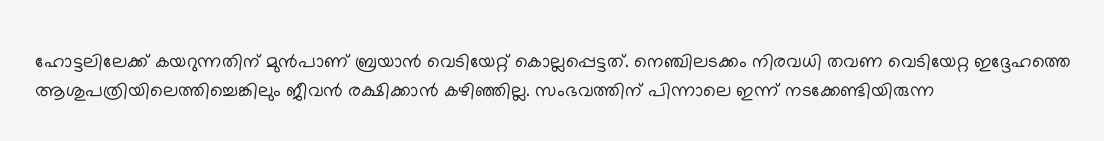ഹോട്ടലിലേക്ക് കയറുന്നതിന് മുന്‍പാണ് ബ്രയാന്‍ വെടിയേറ്റ് കൊല്ലപ്പെട്ടത്. നെഞ്ചിലടക്കം നിരവധി തവണ വെടിയേറ്റ ഇദ്ദേഹത്തെ ആശുപത്രിയിലെത്തിച്ചെങ്കിലും ജീവന്‍ രക്ഷിക്കാന്‍ കഴിഞ്ഞില്ല. സംഭവത്തിന് പിന്നാലെ ഇന്ന് നടക്കേണ്ടിയിരുന്ന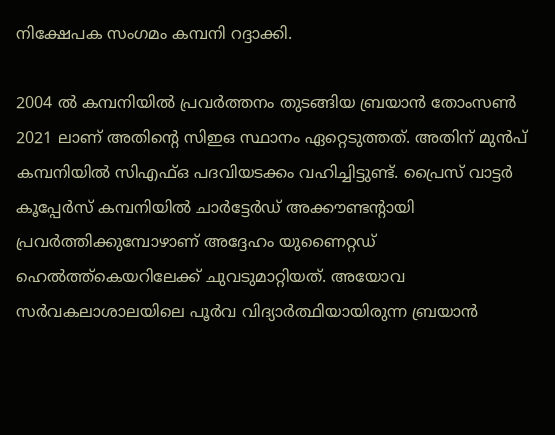നിക്ഷേപക സംഗമം കമ്പനി റദ്ദാക്കി.

2004 ല്‍ കമ്പനിയില്‍ പ്രവര്‍ത്തനം തുടങ്ങിയ ബ്രയാന്‍ തോംസണ്‍ 2021 ലാണ് അതിന്റെ സിഇഒ സ്ഥാനം ഏറ്റെടുത്തത്. അതിന് മുന്‍പ് കമ്പനിയില്‍ സിഎഫ്ഒ പദവിയടക്കം വഹിച്ചിട്ടുണ്ട്. പ്രൈസ് വാട്ടര്‍ കൂപ്പേര്‍സ് കമ്പനിയില്‍ ചാര്‍ട്ടേര്‍ഡ് അക്കൗണ്ടന്റായി പ്രവര്‍ത്തിക്കുമ്പോഴാണ് അദ്ദേഹം യുണൈറ്റഡ് ഹെല്‍ത്ത്‌കെയറിലേക്ക് ചുവടുമാറ്റിയത്. അയോവ സര്‍വകലാശാലയിലെ പൂര്‍വ വിദ്യാര്‍ത്ഥിയായിരുന്ന ബ്രയാന്‍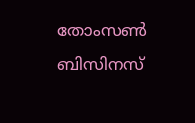തോംസണ്‍ ബിസിനസ്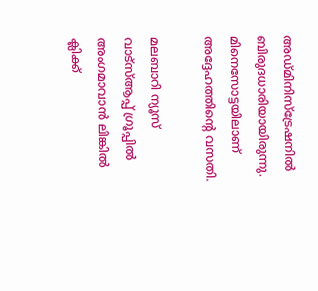അഡ്മിനിസ്‌ട്രേഷനില്‍ ബിരുദധാരിയായിരുന്നു. മിനെസോട്ടയിലാണ് അദ്ദേഹത്തിന്റെ വസതി.

മലബാറി ന്യൂസ് വാട്‌സ്ആപ്പ് ഗ്രൂപ്പില്‍ അംഗമാവാന്‍ ലിങ്കില്‍ ക്ലിക്ക്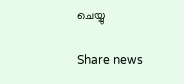ചെയ്യു

Share news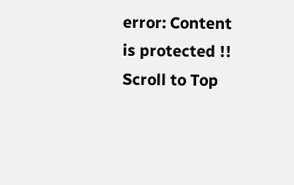error: Content is protected !!
Scroll to Top